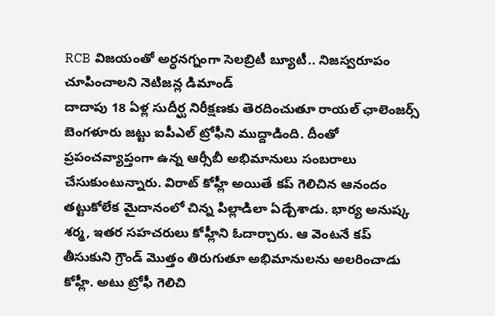RCB విజయంతో అర్ధనగ్నంగా సెలబ్రిటీ బ్యూటీ.. నిజస్వరూపం చూపించాలని నెటిజన్ల డిమాండ్
దాదాపు 18 ఏళ్ల సుదీర్ఘ నిరీక్షణకు తెరదించుతూ రాయల్ ఛాలెంజర్స్ బెంగళూరు జట్టు ఐపీఎల్ ట్రోఫీని ముద్దాడింది. దీంతో ప్రపంచవ్యాప్తంగా ఉన్న ఆర్సీబీ అభిమానులు సంబరాలు చేసుకుంటున్నారు. విరాట్ కోహ్లీ అయితే కప్ గెలిచిన ఆనందం తట్టుకోలేక మైదానంలో చిన్న పిల్లాడిలా ఏడ్చేశాడు. భార్య అనుష్క శర్మ, ఇతర సహచరులు కోహ్లీని ఓదార్చారు. ఆ వెంటనే కప్ తీసుకుని గ్రౌండ్ మొత్తం తిరుగుతూ అభిమానులను అలరించాడు కోహ్లీ. అటు ట్రోఫీ గెలిచి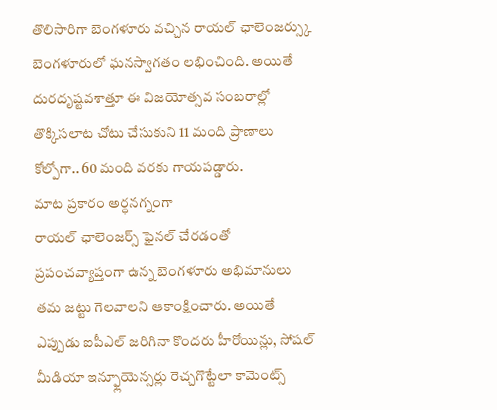తొలిసారిగా బెంగళూరు వచ్చిన రాయల్ ఛాలెంజర్స్కు బెంగళూరులో ఘనస్వాగతం లభించింది. అయితే దురదృష్టవశాత్తూ ఈ విజయోత్సవ సంబరాల్లో తొక్కిసలాట చోటు చేసుకుని 11 మంది ప్రాణాలు కోల్పోగా.. 60 మంది వరకు గాయపడ్డారు.
మాట ప్రకారం అర్ధనగ్నంగా
రాయల్ ఛాలెంజర్స్ ఫైనల్ చేరడంతో ప్రపంచవ్యాప్తంగా ఉన్న బెంగళూరు అభిమానులు తమ జట్టు గెలవాలని ఆకాంక్షించారు. అయితే ఎప్పుడు ఐపీఎల్ జరిగినా కొందరు హీరోయిన్లు, సోషల్ మీడియా ఇన్ఫ్లూయెన్సర్లు రెచ్చగొట్టేలా కామెంట్స్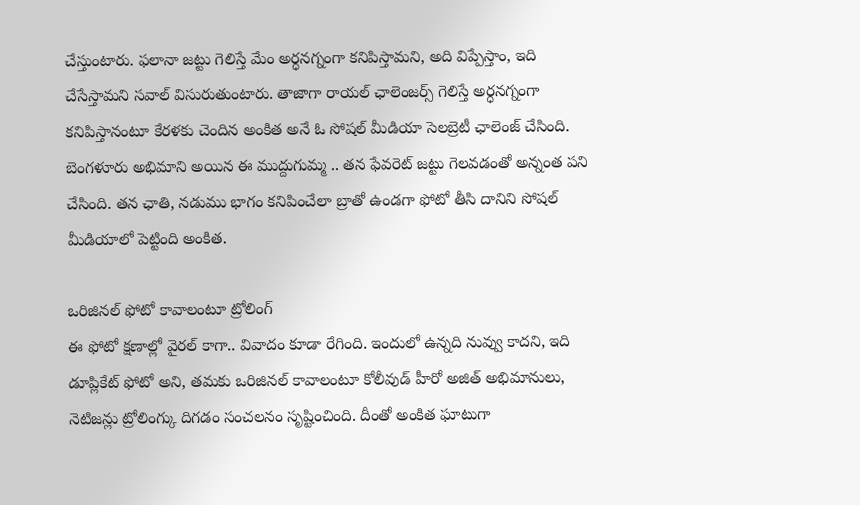చేస్తుంటారు. ఫలానా జట్టు గెలిస్తే మేం అర్ధనగ్నంగా కనిపిస్తామని, అది విప్పేస్తాం, ఇది చేసేస్తామని సవాల్ విసురుతుంటారు. తాజాగా రాయల్ ఛాలెంజర్స్ గెలిస్తే అర్ధనగ్నంగా కనిపిస్తానంటూ కేరళకు చెందిన అంకిత అనే ఓ సోషల్ మీడియా సెలబ్రెటీ ఛాలెంజ్ చేసింది. బెంగళూరు అభిమాని అయిన ఈ ముద్దుగుమ్మ .. తన ఫేవరెట్ జట్టు గెలవడంతో అన్నంత పని చేసింది. తన ఛాతి, నడుము భాగం కనిపించేలా బ్రాతో ఉండగా ఫోటో తీసి దానిని సోషల్ మీడియాలో పెట్టింది అంకిత.

ఒరిజినల్ ఫోటో కావాలంటూ ట్రోలింగ్
ఈ ఫోటో క్షణాల్లో వైరల్ కాగా.. వివాదం కూడా రేగింది. ఇందులో ఉన్నది నువ్వు కాదని, ఇది డూప్లికేట్ ఫోటో అని, తమకు ఒరిజినల్ కావాలంటూ కోలీవుడ్ హీరో అజిత్ అభిమానులు, నెటిజన్లు ట్రోలింగ్కు దిగడం సంచలనం సృష్టించింది. దీంతో అంకిత ఘాటుగా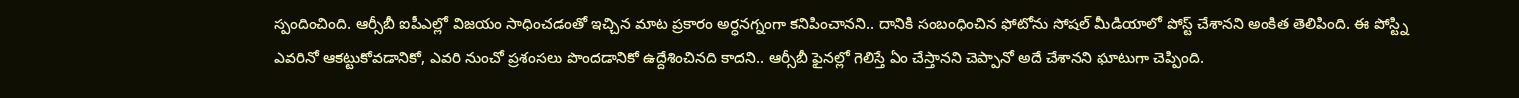స్పందించింది. ఆర్సీబీ ఐపీఎల్లో విజయం సాధించడంతో ఇచ్చిన మాట ప్రకారం అర్ధనగ్నంగా కనిపించానని.. దానికి సంబంధించిన ఫోటోను సోషల్ మీడియాలో పోస్ట్ చేశానని అంకిత తెలిపింది. ఈ పోస్ట్ని ఎవరినో ఆకట్టుకోవడానికో, ఎవరి నుంచో ప్రశంసలు పొందడానికో ఉద్దేశించినది కాదని.. ఆర్సీబీ ఫైనల్లో గెలిస్తే ఏం చేస్తానని చెప్పానో అదే చేశానని ఘాటుగా చెప్పింది.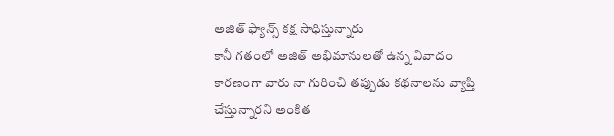అజిత్ ఫ్యాన్స్ కక్ష సాధిస్తున్నారు
కానీ గతంలో అజిత్ అభిమానులతో ఉన్న వివాదం కారణంగా వారు నా గురించి తప్పుడు కథనాలను వ్యాప్తి చేస్తున్నారని అంకిత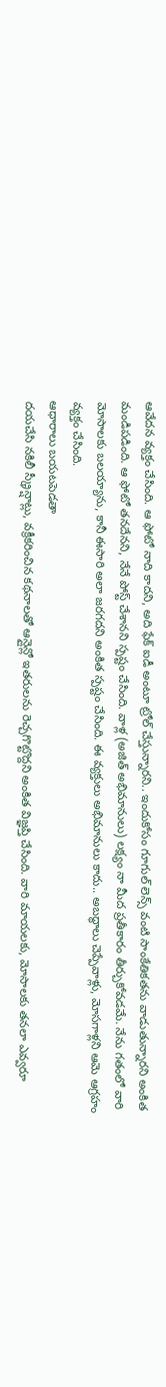ఆవేదన వ్యక్తం చేసింది. ఆ ఫోటో నాది కాదని, అది ఫేక్ ఐడీ అంటూ ట్రోల్ చేస్తున్నారని.. ఇందుకోసం గూగుల్ లెన్స్ వంటి సాంకేతికతను వాడుతున్నారని అంకిత మండిపడింది. ఆ ఫోటో తనదేనని, నేనే పోస్ట్ చేశానని స్పష్టం చేసింది. వాళ్ల (అజిత్ అభిమానులు) లక్ష్యం నా మీద ప్రతీకారం తీర్చుకోవడమే. నేను గతంలో వారి మోసాలకు బలయ్యాను, కానీ ఈసారి అలా జరగదని అంకిత స్పష్టం చేసింది. ఈ వ్యక్తులు అభిమానులు కాదు.. అబద్థాలు చెప్పేవాళ్లు, మోసగాళ్లని ఆమె ఆగ్రహం వ్యక్తం చేసింది.
ఆధారాలు బయటపెడతా
దయచేసి నకిలీ స్క్రీన్షాట్లు, వక్రీకరించిన కథనాలతో ఆన్లైన్లో ఇతరులను రెచ్చగొట్టొద్దని అంకిత విజ్ఞప్తి చేసింది. వారి మాయలకు, మోసాలకు తనలా ఎవ్వరూ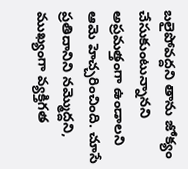బలైపోవద్దని తాను జోక్యం చేసుకుంటున్నానని అప్రమత్తంగా ఉండాలని ఆమె హెచ్చరించింది. చూసే ప్రతిదానిని నమ్మొద్దని, ముఖ్యంగా వ్యక్తిగత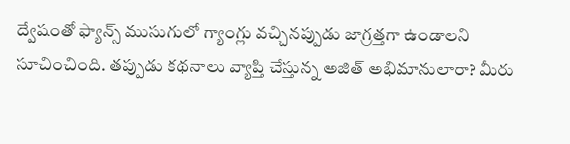ద్వేషంతో ఫ్యాన్స్ ముసుగులో గ్యాంగ్లు వచ్చినప్పుడు జాగ్రత్తగా ఉండాలని సూచించింది. తప్పుడు కథనాలు వ్యాప్తి చేస్తున్న అజిత్ అభిమానులారా? మీరు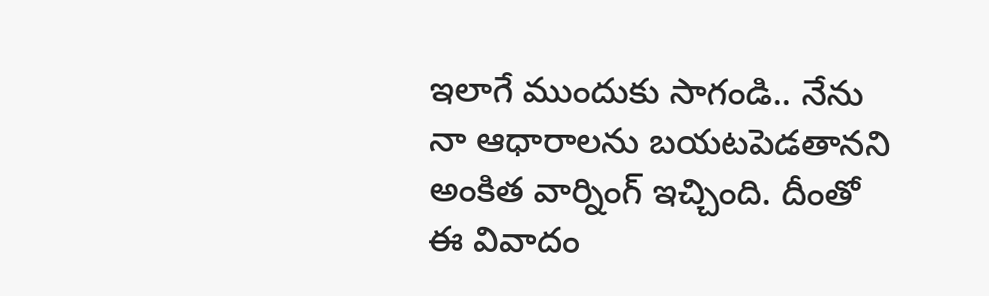ఇలాగే ముందుకు సాగండి.. నేను నా ఆధారాలను బయటపెడతానని అంకిత వార్నింగ్ ఇచ్చింది. దీంతో ఈ వివాదం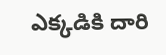ఎక్కడికి దారి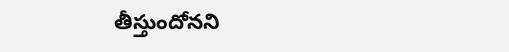తీస్తుందోనని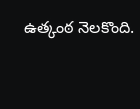ఉత్కంఠ నెలకొంది.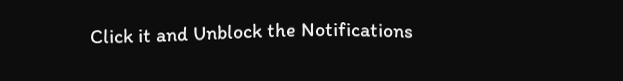Click it and Unblock the Notifications